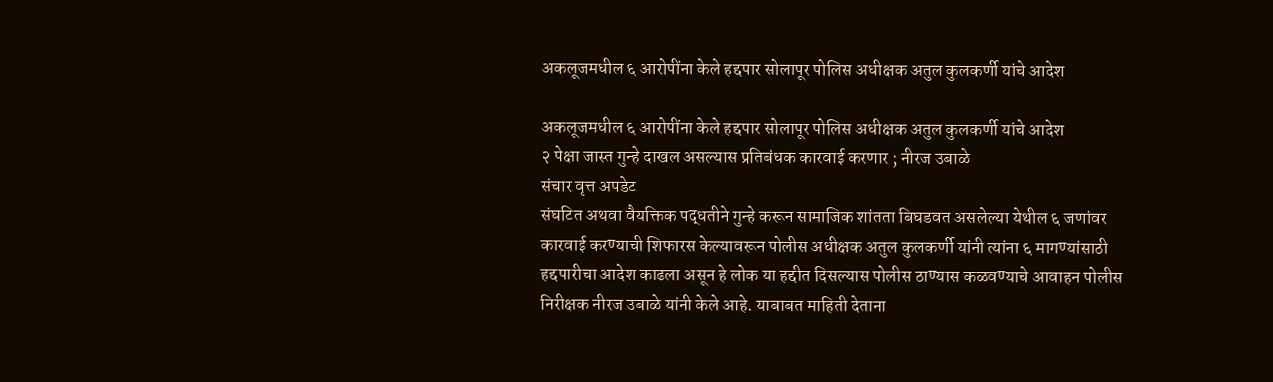अकलूजमधील ६ आरोपींना केले हद्दपार सोलापूर पोलिस अधीक्षक अतुल कुलकर्णी यांचे आदेश

अकलूजमधील ६ आरोपींना केले हद्दपार सोलापूर पोलिस अधीक्षक अतुल कुलकर्णी यांचे आदेश
२ पेक्षा जास्त गुन्हे दाखल असल्यास प्रतिबंधक कारवाई करणार ; नीरज उबाळे
संचार वृत्त अपडेट
संघटित अथवा वैयक्तिक पद्धतीने गुन्हे करून सामाजिक शांतता बिघडवत असलेल्या येथील ६ जणांवर कारवाई करण्याची शिफारस केल्यावरून पोलीस अधीक्षक अतुल कुलकर्णी यांनी त्यांना ६ मागण्यांसाठी हद्दपारीचा आदेश काढला असून हे लोक या हद्दीत दिसल्यास पोलीस ठाण्यास कळवण्याचे आवाहन पोलीस निरीक्षक नीरज उबाळे यांनी केले आहे. याबाबत माहिती देताना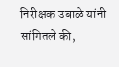निरीक्षक उबाळे यांनी सांगितले की,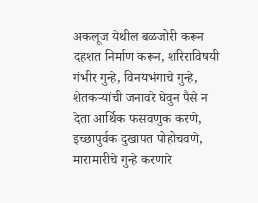अकलूज येथील बळजोरी करून दहशत निर्माण करून, शरिराविषयी गंभीर गुन्हे, विनयभंगाचे गुन्हे, शेतकऱ्यांची जनावरे घेवुन पैसे न देता आर्थिक फसवणुक करणे, इच्छापुर्वक दुखापत पोहोचवणे, मारामारीचे गुन्हे करणारे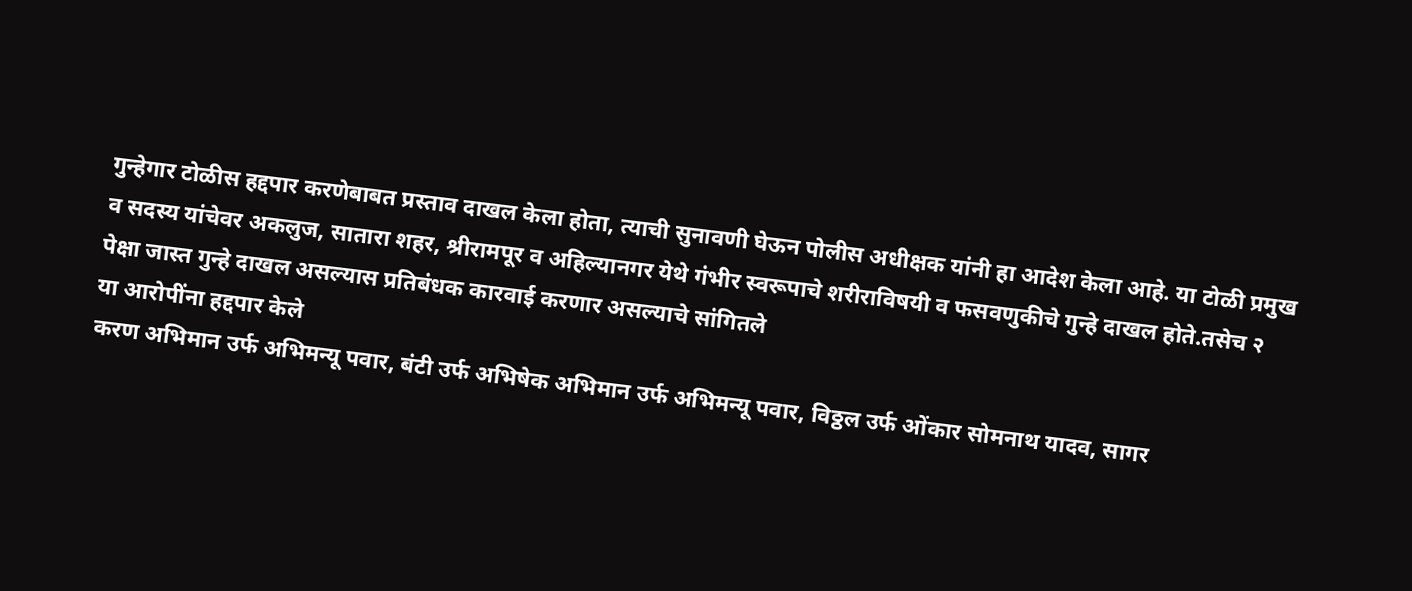गुन्हेगार टोळीस हद्दपार करणेबाबत प्रस्ताव दाखल केला होता, त्याची सुनावणी घेऊन पोलीस अधीक्षक यांनी हा आदेश केला आहे. या टोळी प्रमुख व सदस्य यांचेवर अकलुज, सातारा शहर, श्रीरामपूर व अहिल्यानगर येथे गंभीर स्वरूपाचे शरीराविषयी व फसवणुकीचे गुन्हे दाखल होते.तसेच २ पेक्षा जास्त गुन्हे दाखल असल्यास प्रतिबंधक कारवाई करणार असल्याचे सांगितले
या आरोपींना हद्दपार केले
करण अभिमान उर्फ अभिमन्यू पवार, बंटी उर्फ अभिषेक अभिमान उर्फ अभिमन्यू पवार, विठ्ठल उर्फ ओंकार सोमनाथ यादव, सागर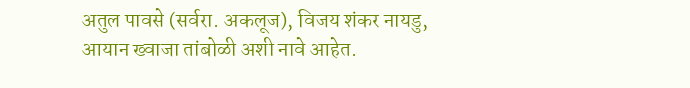अतुल पावसे (सर्वरा. अकलूज), विजय शंकर नायडु, आयान ख्वाजा तांबोळी अशी नावे आहेत.